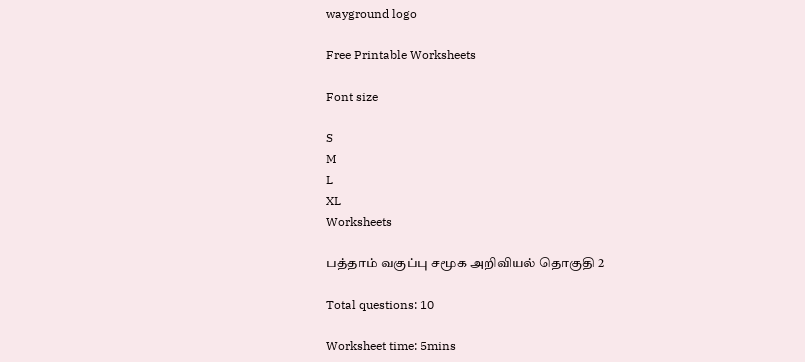wayground logo

Free Printable Worksheets

Font size

S
M
L
XL
Worksheets

பத்தாம் வகுப்பு சமூக அறிவியல் தொகுதி 2

Total questions: 10

Worksheet time: 5mins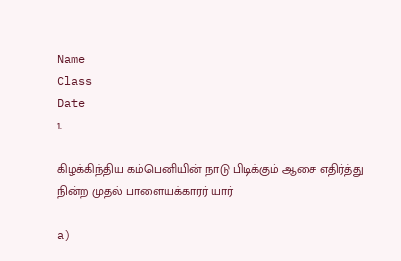Name
Class
Date
1.

கிழக்கிந்திய கம்பெனியின் நாடு பிடிக்கும் ஆசை எதிர்த்து நின்ற முதல் பாளையக்காரர் யார்

a)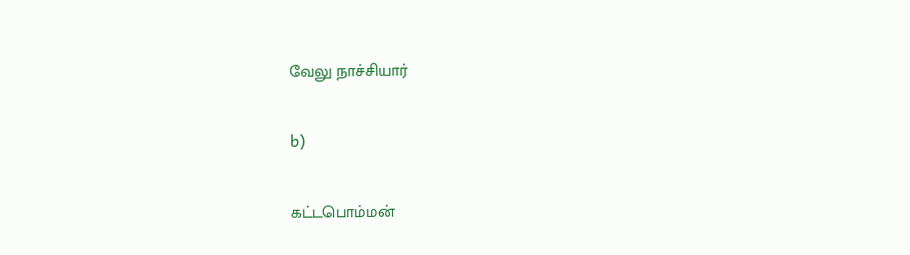வேலு நாச்சியார்

b)

கட்டபொம்மன்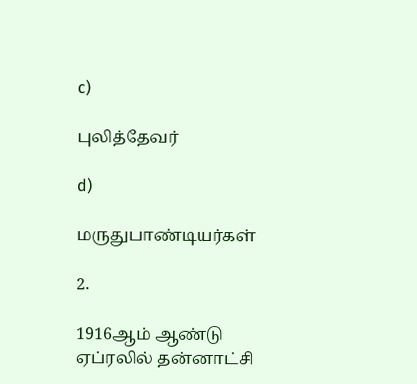c)

புலித்தேவர்

d)

மருதுபாண்டியர்கள்

2.

1916ஆம் ஆண்டு ஏப்ரலில் தன்னாட்சி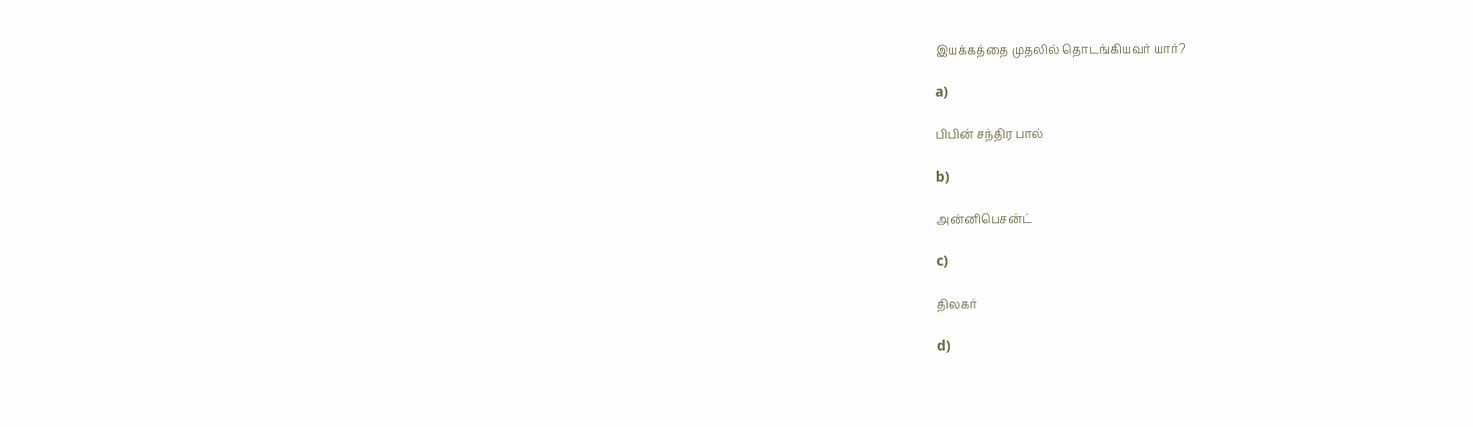இயக்கத்தை முதலில் தொடங்கியவர் யார்?

a)

பிபின் சந்திர பால்

b)

அன்னிபெசன்ட்

c)

திலகர்

d)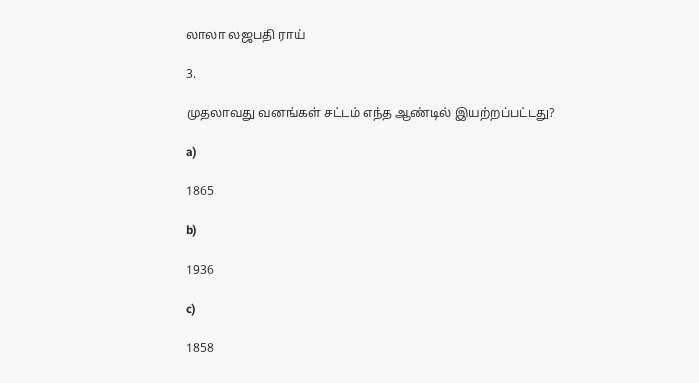லாலா லஜபதி ராய்

3.

முதலாவது வனங்கள் சட்டம் எந்த ஆண்டில் இயற்றப்பட்டது?

a)

1865

b)

1936

c)

1858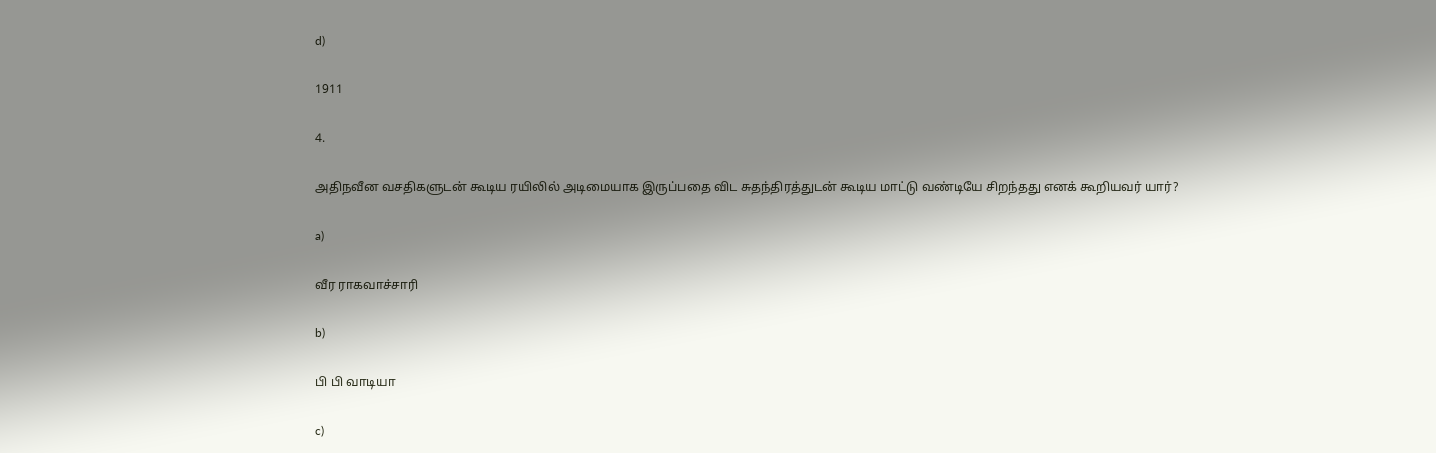d)

1911

4.

அதிநவீன வசதிகளுடன் கூடிய ரயிலில் அடிமையாக இருப்பதை விட சுதந்திரத்துடன் கூடிய மாட்டு வண்டியே சிறந்தது எனக் கூறியவர் யார்?

a)

வீர ராகவாச்சாரி

b)

பி பி வாடியா

c)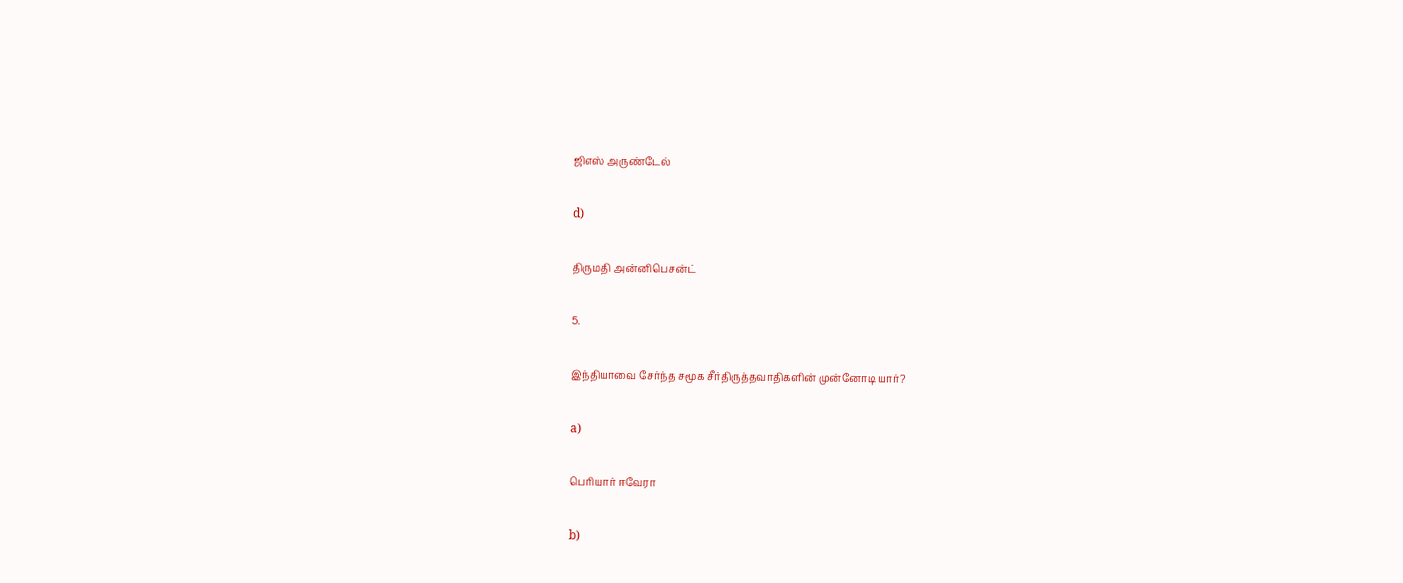ஜிஎஸ் அருண்டேல்

d)

திருமதி அன்னிபெசன்ட்

5.

இந்தியாவை சேர்ந்த சமூக சீர்திருத்தவாதிகளின் முன்னோடி யார்?

a)

பெரியார் ஈவேரா

b)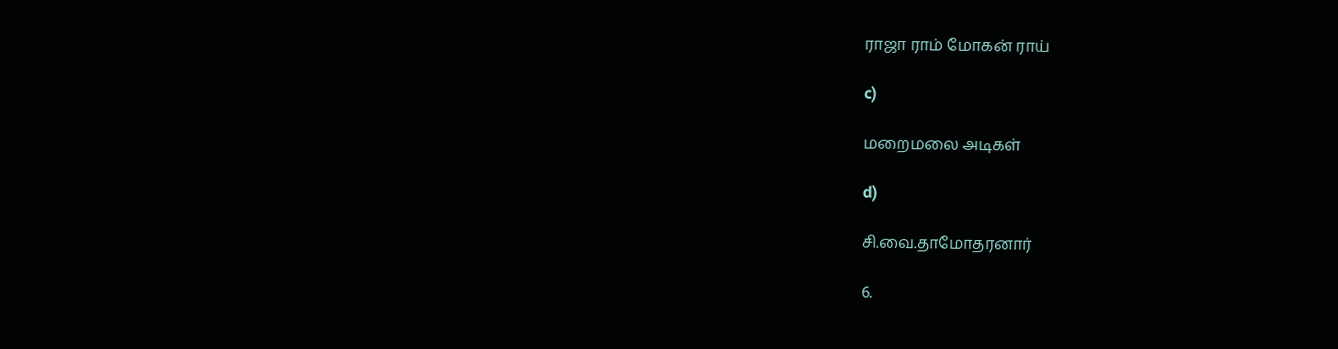ராஜா ராம் மோகன் ராய்

c)

மறைமலை அடிகள்

d)

சி.வை.தாமோதரனார்

6.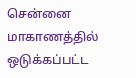சென்னை மாகாணத்தில் ஒடுக்கப்பட்ட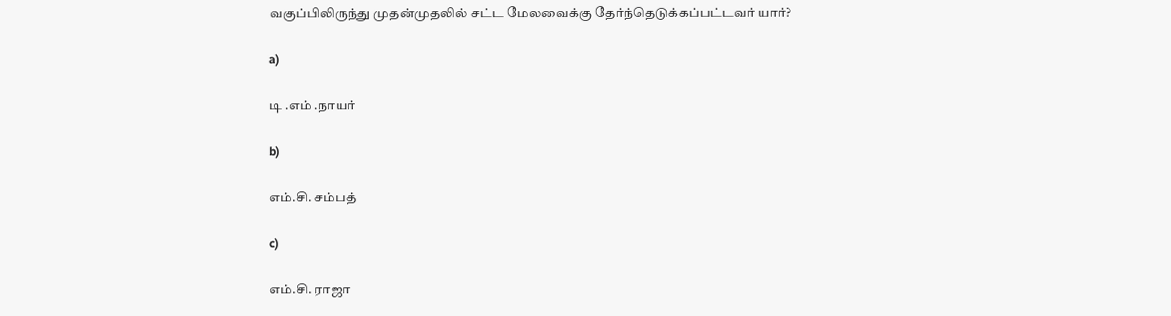வகுப்பிலிருந்து முதன்முதலில் சட்ட மேலவைக்கு தேர்ந்தெடுக்கப்பட்டவர் யார்?

a)

டி .எம் .நாயர்

b)

எம்.சி. சம்பத்

c)

எம்.சி. ராஜா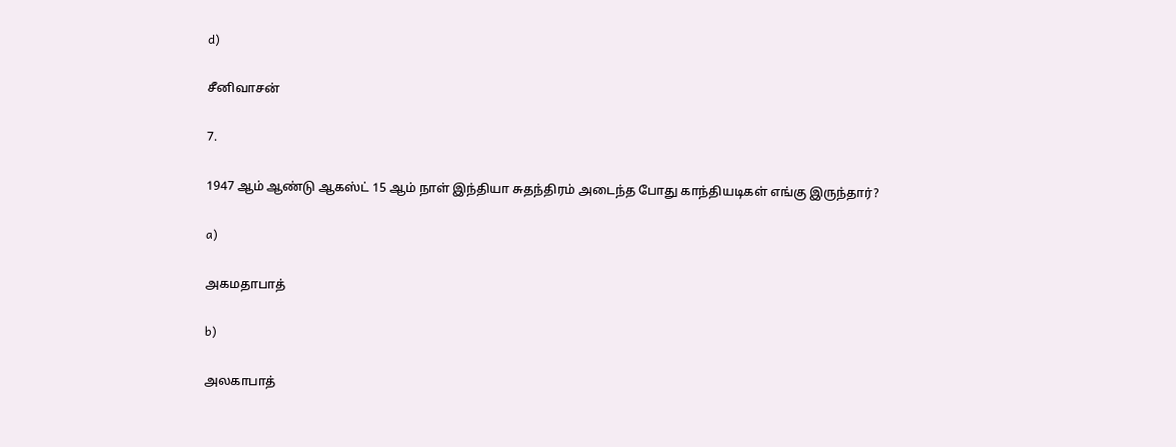d)

சீனிவாசன்

7.

1947 ஆம் ஆண்டு ஆகஸ்ட் 15 ஆம் நாள் இந்தியா சுதந்திரம் அடைந்த போது காந்தியடிகள் எங்கு இருந்தார்?

a)

அகமதாபாத்

b)

அலகாபாத்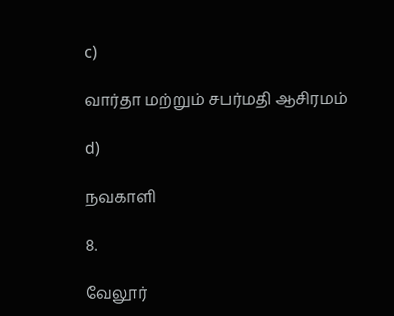c)

வார்தா மற்றும் சபர்மதி ஆசிரமம்

d)

நவகாளி

8.

வேலூர்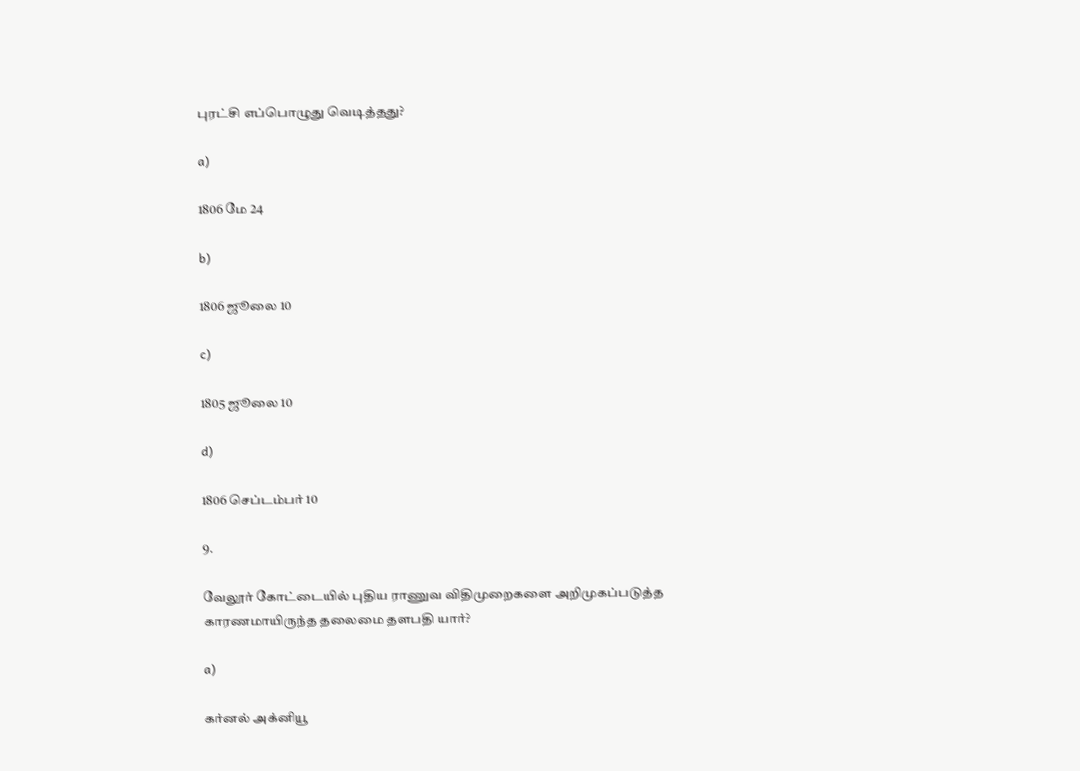புரட்சி எப்பொழுது வெடித்தது?

a)

1806 மே 24

b)

1806 ஜூலை 10

c)

1805 ஜூலை 10

d)

1806 செப்டம்பர் 10

9.

வேலூர் கோட்டையில் புதிய ராணுவ விதிமுறைகளை அறிமுகப்படுத்த காரணமாயிருந்த தலைமை தளபதி யார்?

a)

கர்னல் அக்னியூ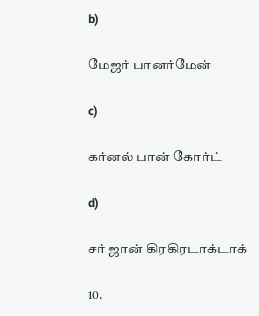b)

மேஜர் பானர்மேன்

c)

கர்னல் பான் கோர்ட்

d)

சர் ஜான் கிரகிரடாக்டாக்

10.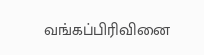வங்கப்பிரிவினை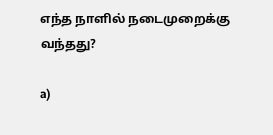எந்த நாளில் நடைமுறைக்கு வந்தது?

a)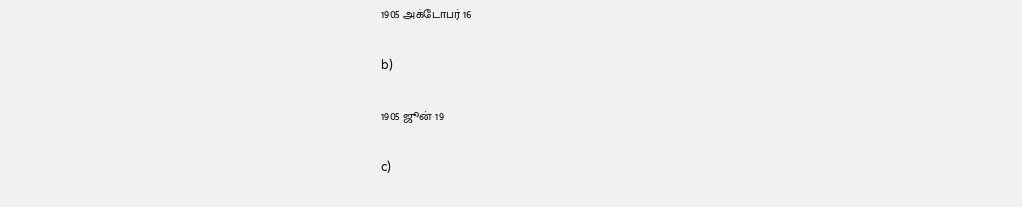1905 அக்டோபர் 16

b)

1905 ஜூன் 19

c)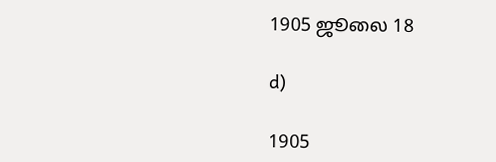1905 ஜூலை 18

d)

1905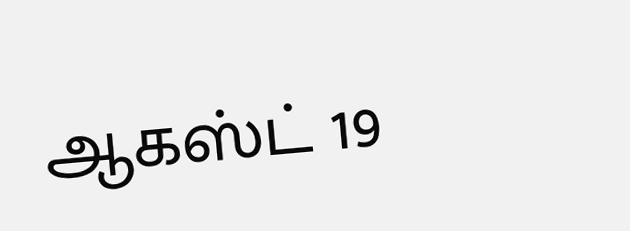ஆகஸ்ட் 19